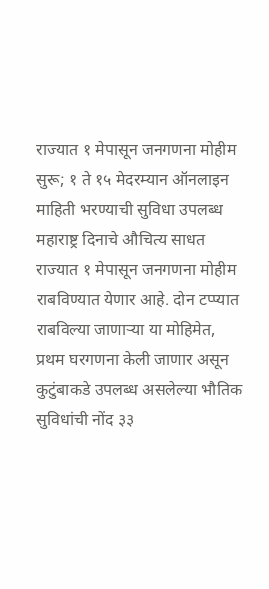राज्यात १ मेपासून जनगणना मोहीम सुरू; १ ते १५ मेदरम्यान ऑनलाइन माहिती भरण्याची सुविधा उपलब्ध
महाराष्ट्र दिनाचे औचित्य साधत राज्यात १ मेपासून जनगणना मोहीम राबविण्यात येणार आहे. दोन टप्प्यात राबविल्या जाणाऱ्या या मोहिमेत, प्रथम घरगणना केली जाणार असून कुटुंबाकडे उपलब्ध असलेल्या भौतिक सुविधांची नोंद ३३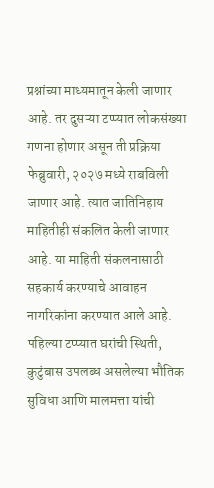प्रश्नांच्या माध्यमातून केली जाणार आहे. तर दुसऱ्या टप्प्यात लोकसंख्या गणना होणार असून ती प्रक्रिया फेब्रुवारी, २०२७ मध्ये राबविली जाणार आहे. त्यात जातिनिहाय माहितीही संकलित केली जाणार आहे. या माहिती संकलनासाठी सहकार्य करण्याचे आवाहन नागरिकांना करण्यात आले आहे.
पहिल्या टप्प्यात घरांची स्थिती, कुटुंबास उपलब्ध असलेल्या भौतिक सुविधा आणि मालमत्ता यांची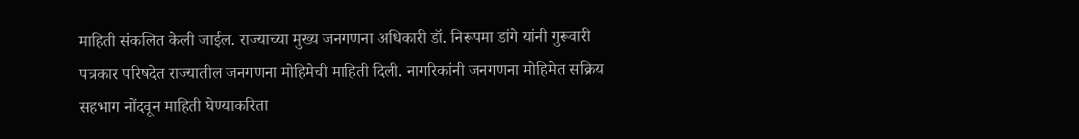माहिती संकलित केली जाईल. राज्याच्या मुख्य जनगणना अधिकारी डॉ. निरूपमा डांगे यांनी गुरूवारी पत्रकार परिषदेत राज्यातील जनगणना मोहिमेची माहिती दिली. नागरिकांनी जनगणना मोहिमेत सक्रिय सहभाग नोंदवून माहिती घेण्याकरिता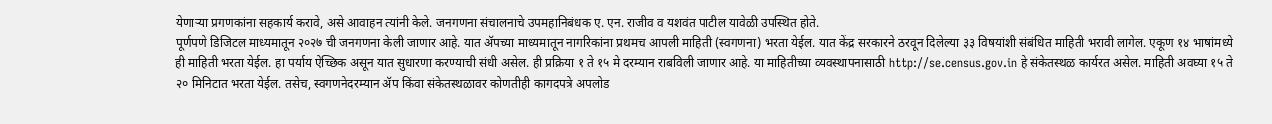येणाऱ्या प्रगणकांना सहकार्य करावे, असे आवाहन त्यांनी केले. जनगणना संचालनाचे उपमहानिबंधक ए. एन. राजीव व यशवंत पाटील यावेळी उपस्थित होते.
पूर्णपणे डिजिटल माध्यमातून २०२७ ची जनगणना केली जाणार आहे. यात ॲपच्या माध्यमातून नागरिकांना प्रथमच आपली माहिती (स्वगणना) भरता येईल. यात केंद्र सरकारने ठरवून दिलेल्या ३३ विषयांशी संबंधित माहिती भरावी लागेल. एकूण १४ भाषांमध्ये ही माहिती भरता येईल. हा पर्याय ऐच्छिक असून यात सुधारणा करण्याची संधी असेल. ही प्रक्रिया १ ते १५ मे दरम्यान राबविली जाणार आहे. या माहितीच्या व्यवस्थापनासाठी http://se.census.gov.in हे संकेतस्थळ कार्यरत असेल. माहिती अवघ्या १५ ते २० मिनिटात भरता येईल. तसेच, स्वगणनेदरम्यान ॲप किंवा संकेतस्थळावर कोणतीही कागदपत्रे अपलोड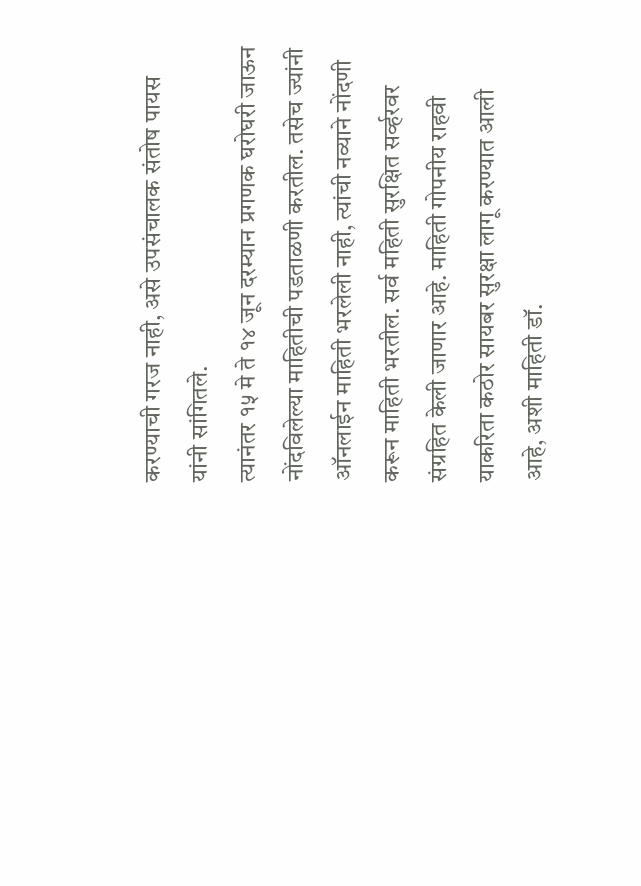करण्याची गरज नाही, असे उपसंचालक संतोष पायस यांनी सांगितले.
त्यानंतर १५ मे ते १४ जून दरम्यान प्रगणक घरोघरी जाऊन नोंदविलेल्या माहितीची पडताळणी करतील. तसेच ज्यांनी ऑनलाईन माहिती भरलेली नाही, त्यांची नव्याने नोंदणी करून माहिती भरतील. सर्व महिती सुरक्षित सर्व्हरवर संग्रहित केली जाणार आहे. माहिती गोपनीय राहवी याकरिता कठोर सायबर सुरक्षा लागू करण्यात आली आहे, अशी माहिती डॉ.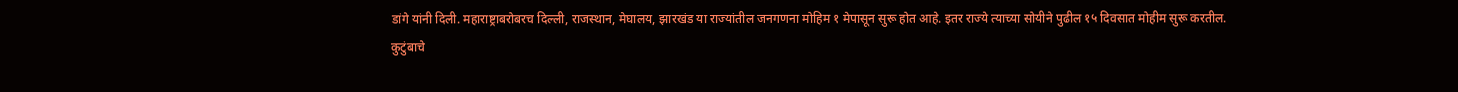डांगे यांनी दिली. महाराष्ट्राबरोबरच दिल्ली, राजस्थान, मेघालय, झारखंड या राज्यांतील जनगणना मोहिम १ मेपासून सुरू होत आहे. इतर राज्ये त्याच्या सोयीने पुढील १५ दिवसात मोहीम सुरू करतील.
कुटुंबाचे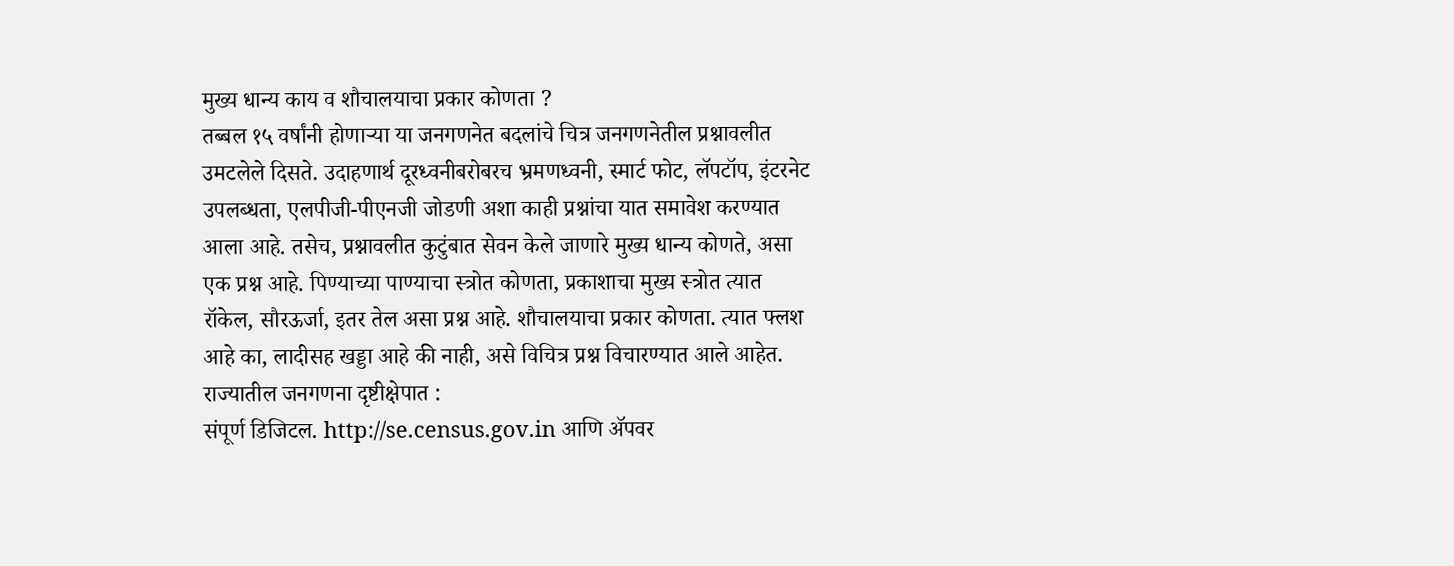मुख्य धान्य काय व शौचालयाचा प्रकार कोणता ?
तब्बल १५ वर्षांनी होणाऱ्या या जनगणनेत बदलांचे चित्र जनगणनेतील प्रश्नावलीत उमटलेले दिसते. उदाहणार्थ दूरध्वनीबरोबरच भ्रमणध्वनी, स्मार्ट फोट, लॅपटॉप, इंटरनेट उपलब्धता, एलपीजी-पीएनजी जोडणी अशा काही प्रश्नांचा यात समावेश करण्यात आला आहे. तसेच, प्रश्नावलीत कुटुंबात सेवन केले जाणारे मुख्य धान्य कोणते, असा एक प्रश्न आहे. पिण्याच्या पाण्याचा स्त्रोत कोणता, प्रकाशाचा मुख्य स्त्रोत त्यात रॉकेल, सौरऊर्जा, इतर तेल असा प्रश्न आहे. शौचालयाचा प्रकार कोणता. त्यात फ्लश आहे का, लादीसह खड्डा आहे की नाही, असे विचित्र प्रश्न विचारण्यात आले आहेत.
राज्यातील जनगणना दृष्टीक्षेपात :
संपूर्ण डिजिटल. http://se.census.gov.in आणि ॲपवर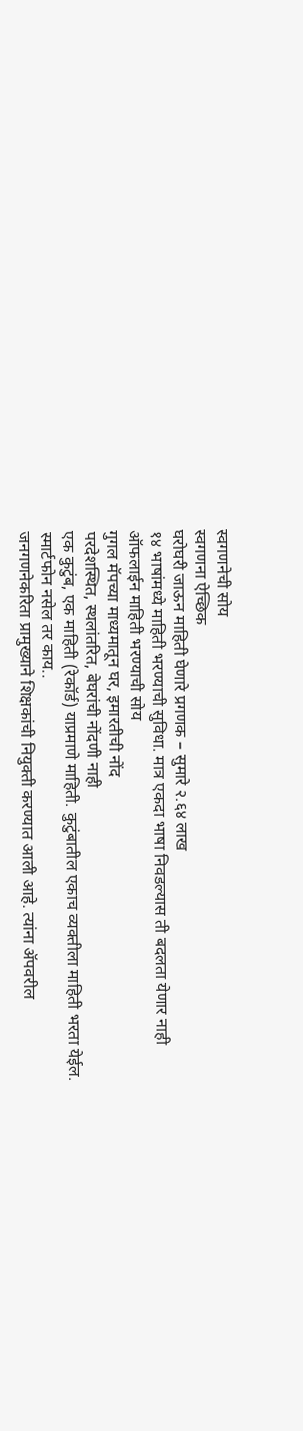स्वगणनेची सोय
स्वगणना ऐच्छिक
घरोघरी जाऊन माहिती घेणारे प्रगणक – सुमारे २.६४ लाख
१४ भाषांमध्ये माहिती भरण्याची सुविधा. मात्र एकदा भाषा निवडल्यास ती बदलता येणार नाही
ऑफलाईन माहिती भरण्याची सोय
गुगल मॅपच्या माध्यमातून घर, इमारतीची नोंद
परदेशस्थित, स्थलांतरित, बेघरांची नोंदणी नाही
एक कुटुंब, एक माहिती (रेकॉर्ड) याप्रमाणे माहिती. कुटुंबातील एकाच व्यक्तीला माहिती भरता येईल.
स्मार्टफोन नसेल तर काय..
जनगणनेकरिता प्रामुख्याने शिक्षकांची नियुक्ती करण्यात आली आहे. त्यांना ॲपवरील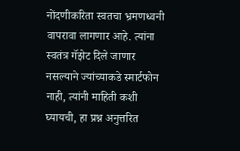नोंदणीकरिता स्वतचा भ्रमणध्वनी वापरावा लागणार आहे. त्यांना स्वतंत्र गॅझेट दिले जाणार नसल्याने ज्यांच्याकडे स्मार्टफोन नाही, त्यांनी माहिती कशी घ्यायची, हा प्रश्न अनुत्तरित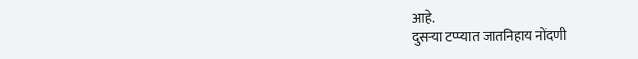आहे.
दुसऱ्या टप्प्यात जातनिहाय नोंदणी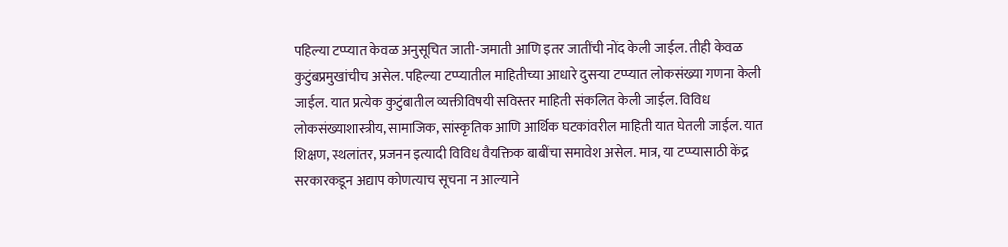पहिल्या टप्प्यात केवळ अनुसूचित जाती-जमाती आणि इतर जातींची नोंद केली जाईल. तीही केवळ कुटुंबप्रमुखांचीच असेल. पहिल्या टप्प्यातील माहितीच्या आधारे दुसऱ्या टप्प्यात लोकसंख्या गणना केली जाईल. यात प्रत्येक कुटुंबातील व्यक्तीविषयी सविस्तर माहिती संकलित केली जाईल. विविध लोकसंख्याशास्त्रीय, सामाजिक, सांस्कृतिक आणि आर्थिक घटकांवरील माहिती यात घेतली जाईल. यात शिक्षण, स्थलांतर, प्रजनन इत्यादी विविध वैयक्तिक बाबींचा समावेश असेल. मात्र, या टप्प्यासाठी केंद्र सरकारकडून अद्याप कोणत्याच सूचना न आल्याने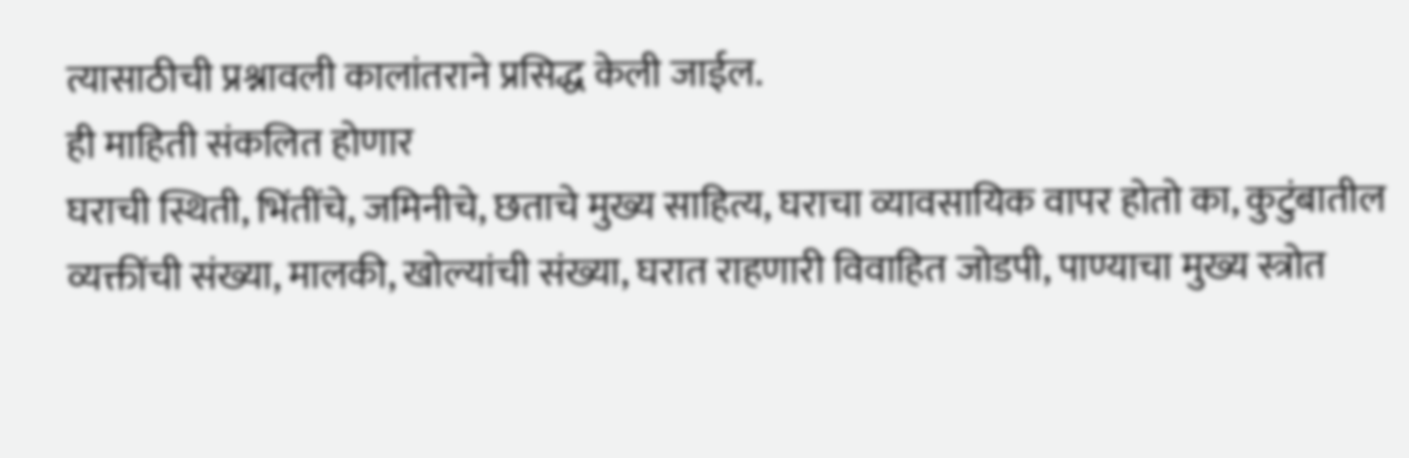त्यासाठीची प्रश्नावली कालांतराने प्रसिद्ध केली जाईल.
ही माहिती संकलित होणार
घराची स्थिती, भिंतींचे, जमिनीचे, छताचे मुख्य साहित्य, घराचा व्यावसायिक वापर होतो का, कुटुंबातील व्यक्तींची संख्या, मालकी, खोल्यांची संख्या, घरात राहणारी विवाहित जोडपी, पाण्याचा मुख्य स्त्रोत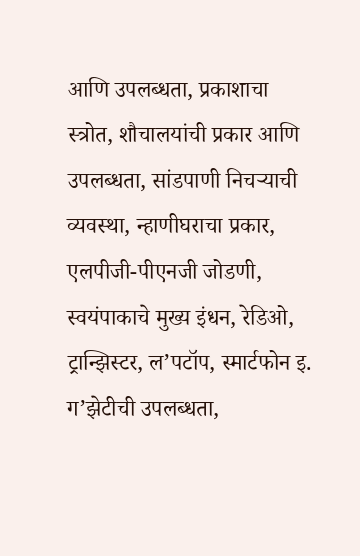आणि उपलब्धता, प्रकाशाचा स्त्रोत, शौचालयांची प्रकार आणि उपलब्धता, सांडपाणी निचऱ्याची व्यवस्था, न्हाणीघराचा प्रकार, एलपीजी-पीएनजी जोडणी, स्वयंपाकाचे मुख्य इंधन, रेडिओ, ट्रान्झिस्टर, ल’पटॉप, स्मार्टफोन इ. ग’झेटीची उपलब्धता,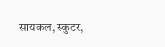सायकल, स्कुटर,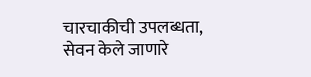चारचाकीची उपलब्धता, सेवन केले जाणारे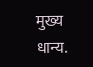मुख्य धान्य.